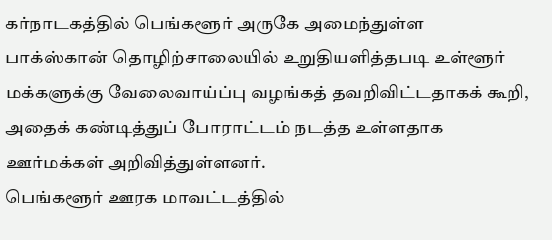கர்நாடகத்தில் பெங்களூர் அருகே அமைந்துள்ள பாக்ஸ்கான் தொழிற்சாலையில் உறுதியளித்தபடி உள்ளூர் மக்களுக்கு வேலைவாய்ப்பு வழங்கத் தவறிவிட்டதாகக் கூறி, அதைக் கண்டித்துப் போராட்டம் நடத்த உள்ளதாக ஊர்மக்கள் அறிவித்துள்ளனர்.
பெங்களூர் ஊரக மாவட்டத்தில்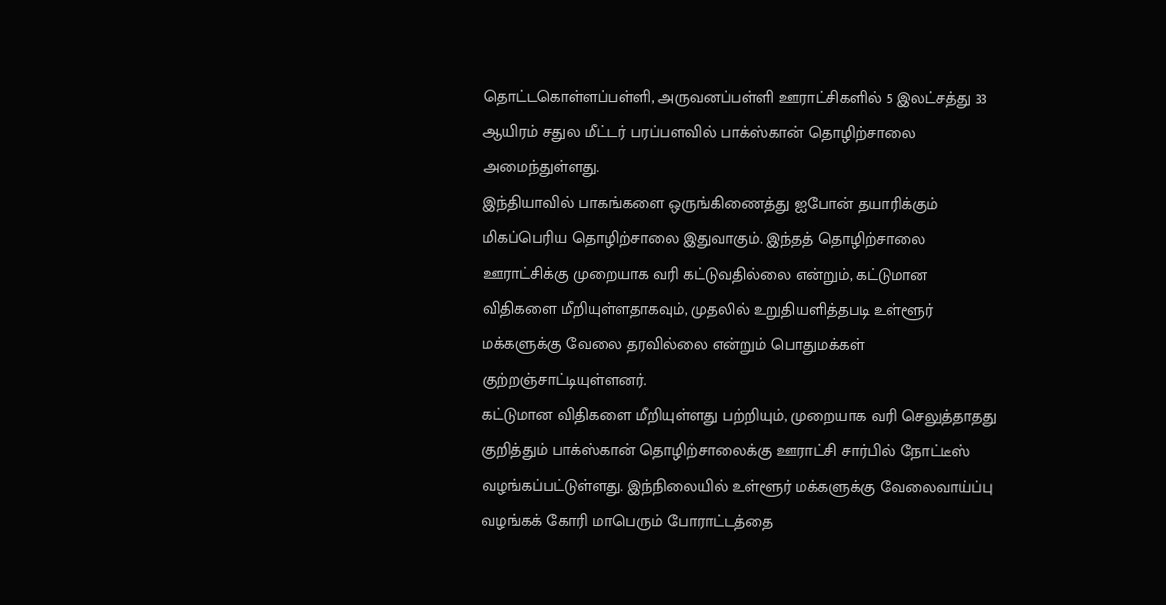தொட்டகொள்ளப்பள்ளி, அருவனப்பள்ளி ஊராட்சிகளில் 5 இலட்சத்து 33 ஆயிரம் சதுல மீட்டர் பரப்பளவில் பாக்ஸ்கான் தொழிற்சாலை அமைந்துள்ளது.
இந்தியாவில் பாகங்களை ஒருங்கிணைத்து ஐபோன் தயாரிக்கும் மிகப்பெரிய தொழிற்சாலை இதுவாகும். இந்தத் தொழிற்சாலை ஊராட்சிக்கு முறையாக வரி கட்டுவதில்லை என்றும், கட்டுமான விதிகளை மீறியுள்ளதாகவும், முதலில் உறுதியளித்தபடி உள்ளூர் மக்களுக்கு வேலை தரவில்லை என்றும் பொதுமக்கள் குற்றஞ்சாட்டியுள்ளனர்.
கட்டுமான விதிகளை மீறியுள்ளது பற்றியும், முறையாக வரி செலுத்தாதது குறித்தும் பாக்ஸ்கான் தொழிற்சாலைக்கு ஊராட்சி சார்பில் நோட்டீஸ் வழங்கப்பட்டுள்ளது. இந்நிலையில் உள்ளூர் மக்களுக்கு வேலைவாய்ப்பு வழங்கக் கோரி மாபெரும் போராட்டத்தை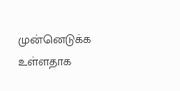முன்னெடுக்க உள்ளதாக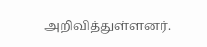அறிவித்துள்ளனர்.